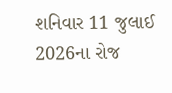શનિવાર 11 જુલાઈ 2026ના રોજ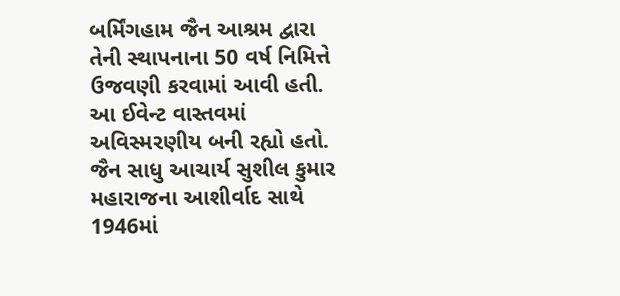બર્મિંગહામ જૈન આશ્રમ દ્વારા તેની સ્થાપનાના 50 વર્ષ નિમિત્તે ઉજવણી કરવામાં આવી હતી. આ ઈવેન્ટ વાસ્તવમાં અવિસ્મરણીય બની રહ્યો હતો. જૈન સાધુ આચાર્ય સુશીલ કુમાર મહારાજના આશીર્વાદ સાથે 1946માં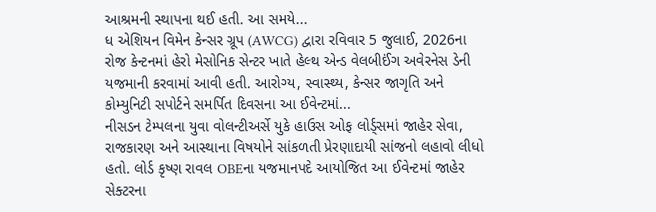આશ્રમની સ્થાપના થઈ હતી. આ સમયે...
ધ એશિયન વિમેન કેન્સર ગ્રૂપ (AWCG) દ્વારા રવિવાર 5 જુલાઈ, 2026ના રોજ કેન્ટનમાં હેરો મેસોનિક સેન્ટર ખાતે હેલ્થ એન્ડ વેલબીઈંગ અવેરનેસ ડેની યજમાની કરવામાં આવી હતી. આરોગ્ય, સ્વાસ્થ્ય, કેન્સર જાગૃતિ અને કોમ્યુનિટી સપોર્ટને સમર્પિત દિવસના આ ઈવેન્ટમાં...
નીસડન ટેમ્પલના યુવા વોલન્ટીઅર્સે યુકે હાઉસ ઓફ લોર્ડ્સમાં જાહેર સેવા, રાજકારણ અને આસ્થાના વિષયોને સાંકળતી પ્રેરણાદાયી સાંજનો લહાવો લીધો હતો. લોર્ડ કૃષ્ણ રાવલ OBEના યજમાનપદે આયોજિત આ ઈવેન્ટમાં જાહેર સેક્ટરના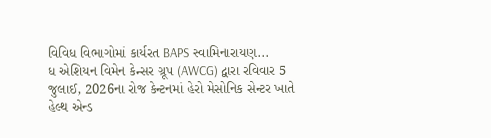વિવિધ વિભાગોમાં કાર્યરત BAPS સ્વામિનારાયણ...
ધ એશિયન વિમેન કેન્સર ગ્રૂપ (AWCG) દ્વારા રવિવાર 5 જુલાઈ, 2026ના રોજ કેન્ટનમાં હેરો મેસોનિક સેન્ટર ખાતે હેલ્થ એન્ડ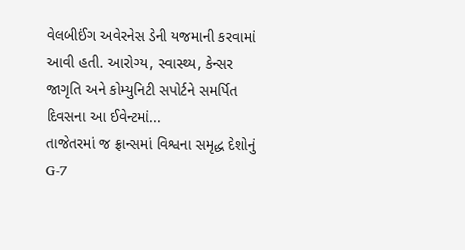વેલબીઈંગ અવેરનેસ ડેની યજમાની કરવામાં આવી હતી. આરોગ્ય, સ્વાસ્થ્ય, કેન્સર જાગૃતિ અને કોમ્યુનિટી સપોર્ટને સમર્પિત દિવસના આ ઈવેન્ટમાં...
તાજેતરમાં જ ફ્રાન્સમાં વિશ્વના સમૃદ્ધ દેશોનું G-7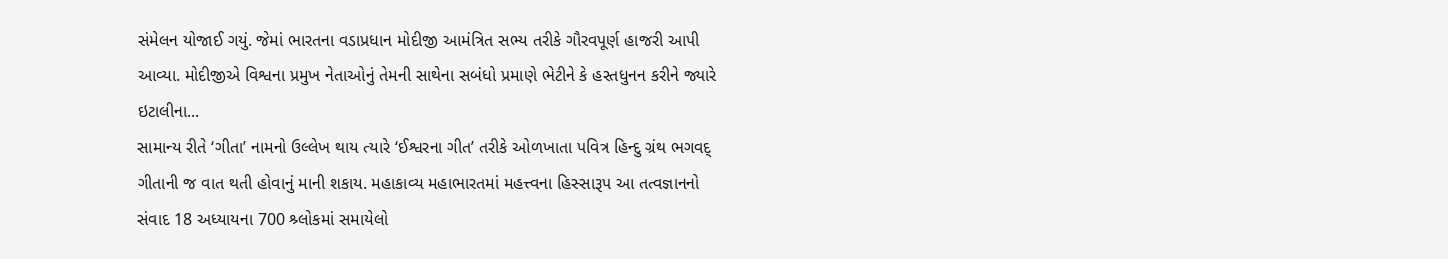સંમેલન યોજાઈ ગયું. જેમાં ભારતના વડાપ્રધાન મોદીજી આમંત્રિત સભ્ય તરીકે ગૌરવપૂર્ણ હાજરી આપી આવ્યા. મોદીજીએ વિશ્વના પ્રમુખ નેતાઓનું તેમની સાથેના સબંધો પ્રમાણે ભેટીને કે હસ્તધુનન કરીને જ્યારે ઇટાલીના...
સામાન્ય રીતે ‘ગીતા’ નામનો ઉલ્લેખ થાય ત્યારે ‘ઈશ્વરના ગીત’ તરીકે ઓળખાતા પવિત્ર હિન્દુ ગ્રંથ ભગવદ્ ગીતાની જ વાત થતી હોવાનું માની શકાય. મહાકાવ્ય મહાભારતમાં મહત્ત્વના હિસ્સારૂપ આ તત્વજ્ઞાનનો સંવાદ 18 અધ્યાયના 700 શ્ર્લોકમાં સમાયેલો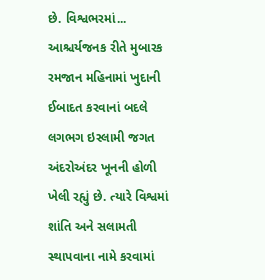છે. વિશ્વભરમાં...
આશ્ચર્યજનક રીતે મુબારક રમજાન મહિનામાં ખુદાની ઈબાદત કરવાનાં બદલે લગભગ ઇસ્લામી જગત અંદરોઅંદર ખૂનની હોળી ખેલી રહ્યું છે. ત્યારે વિશ્વમાં શાંતિ અને સલામતી સ્થાપવાના નામે કરવામાં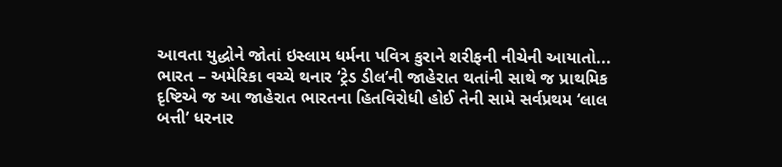આવતા યુદ્ધોને જોતાં ઇસ્લામ ધર્મના પવિત્ર કુરાને શરીફની નીચેની આયાતો...
ભારત – અમેરિકા વચ્ચે થનાર ‘ટ્રેડ ડીલ’ની જાહેરાત થતાંની સાથે જ પ્રાથમિક દૃષ્ટિએ જ આ જાહેરાત ભારતના હિતવિરોધી હોઈ તેની સામે સર્વપ્રથમ ‘લાલ બત્તી’ ધરનાર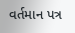વર્તમાન પત્ર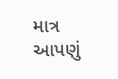માત્ર આપણું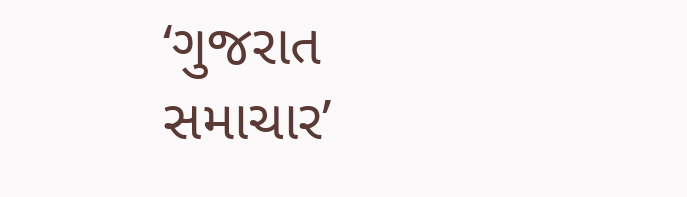‘ગુજરાત સમાચાર’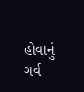હોવાનું ગર્વ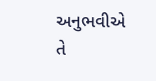અનુભવીએ તે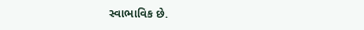સ્વાભાવિક છે.